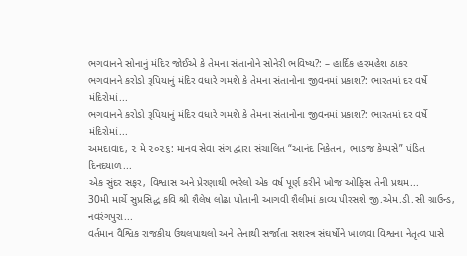ભગવાનને સોનાનું મંદિર જોઈએ કે તેમના સંતાનોને સોનેરી ભવિષ્ય?: – હાર્દિક હરમહેશ ઠાકર
ભગવાનને કરોડો રૂપિયાનું મંદિર વધારે ગમશે કે તેમના સંતાનોના જીવનમાં પ્રકાશ?: ભારતમાં દર વર્ષે મંદિરોમાં...
ભગવાનને કરોડો રૂપિયાનું મંદિર વધારે ગમશે કે તેમના સંતાનોના જીવનમાં પ્રકાશ?: ભારતમાં દર વર્ષે મંદિરોમાં...
અમદાવાદ, ૨ મે ૨૦૨૬: માનવ સેવા સંગ દ્વારા સંચાલિત “આનંદ નિકેતન, ભાડજ કેમ્પસે” પંડિત દિનદયાળ...
એક સુંદર સફર, વિશ્વાસ અને પ્રેરણાથી ભરેલો એક વર્ષ પૂર્ણ કરીને ખોજ ઓફિસ તેની પ્રથમ...
30મી માર્ચે સુપ્રસિદ્ધ કવિ શ્રી શૈલેષ લોઢા પોતાની આગવી શૈલીમાં કાવ્ય પીરસશે જી.એમ.ડી.સી ગ્રાઉન્ડ, નવરંગપુરા...
વર્તમાન વૈશ્વિક રાજકીય ઉથલપાથલો અને તેનાથી સર્જાતા સશસ્ત્ર સંઘર્ષોને ખાળવા વિશ્વના નેતૃત્વ પાસે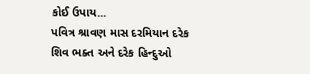કોઈ ઉપાય...
પવિત્ર શ્રાવણ માસ દરમિયાન દરેક શિવ ભક્ત અને દરેક હિન્દુઓ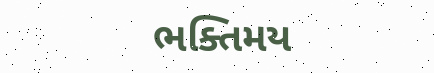ભક્તિમય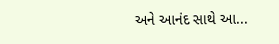અને આનંદ સાથે આ...